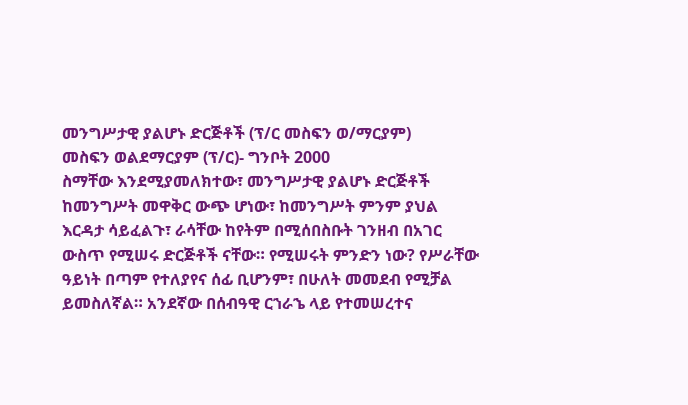መንግሥታዊ ያልሆኑ ድርጅቶች (ፕ/ር መስፍን ወ/ማርያም)
መስፍን ወልደማርያም (ፕ/ር)- ግንቦት 2000
ስማቸው እንደሚያመለክተው፣ መንግሥታዊ ያልሆኑ ድርጅቶች ከመንግሥት መዋቅር ውጭ ሆነው፣ ከመንግሥት ምንም ያህል እርዳታ ሳይፈልጉ፣ ራሳቸው ከየትም በሚሰበስቡት ገንዘብ በአገር ውስጥ የሚሠሩ ድርጅቶች ናቸው። የሚሠሩት ምንድን ነው? የሥራቸው ዓይነት በጣም የተለያየና ሰፊ ቢሆንም፣ በሁለት መመደብ የሚቻል ይመስለኛል። አንደኛው በሰብዓዊ ርኀራኄ ላይ የተመሠረተና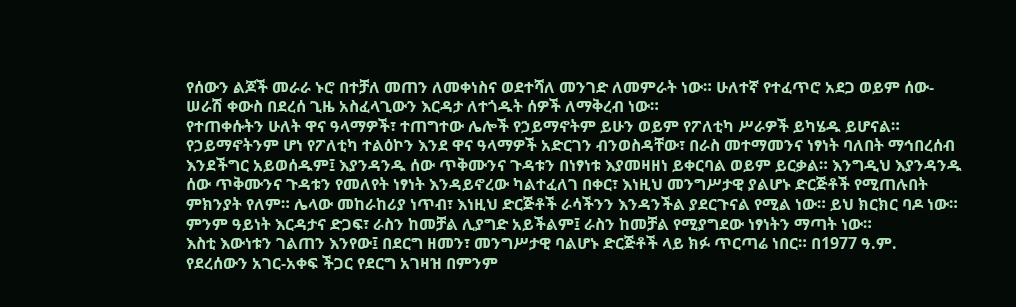የሰውን ልጆች መራራ ኑሮ በተቻለ መጠን ለመቀነስና ወደተሻለ መንገድ ለመምራት ነው። ሁለተኛ የተፈጥሮ አደጋ ወይም ሰው-ሠራሽ ቀውስ በደረሰ ጊዜ አስፈላጊውን እርዳታ ለተጎዱት ሰዎች ለማቅረብ ነው።
የተጠቀሱትን ሁለት ዋና ዓላማዎች፣ ተጠግተው ሌሎች የኃይማኖትም ይሁን ወይም የፖለቲካ ሥራዎች ይካሄዱ ይሆናል። የኃይማኖትንም ሆነ የፖለቲካ ተልዕኮን እንደ ዋና ዓላማዎች አድርገን ብንወስዳቸው፣ በራስ መተማመንና ነፃነት ባለበት ማኅበረሰብ እንደችግር አይወሰዱም፤ እያንዳንዱ ሰው ጥቅሙንና ጉዳቱን በነፃነቱ እያመዛዘነ ይቀርባል ወይም ይርቃል። እንግዲህ እያንዳንዱ ሰው ጥቅሙንና ጉዳቱን የመለየት ነፃነት እንዳይኖረው ካልተፈለገ በቀር፣ እነዚህ መንግሥታዊ ያልሆኑ ድርጅቶች የሚጠሉበት ምክንያት የለም። ሌላው መከራከሪያ ነጥብ፣ እነዚህ ድርጅቶች ራሳችንን እንዳንችል ያደርጉናል የሚል ነው። ይህ ክርክር ባዶ ነው። ምንም ዓይነት እርዳታና ድጋፍ፣ ራስን ከመቻል ሊያግድ አይችልም፤ ራስን ከመቻል የሚያግደው ነፃነትን ማጣት ነው።
እስቲ እውነቱን ገልጠን እንየው፤ በደርግ ዘመን፣ መንግሥታዊ ባልሆኑ ድርጅቶች ላይ ክፉ ጥርጣሬ ነበር። በ1977 ዓ.ም. የደረሰውን አገር-አቀፍ ችጋር የደርግ አገዛዝ በምንም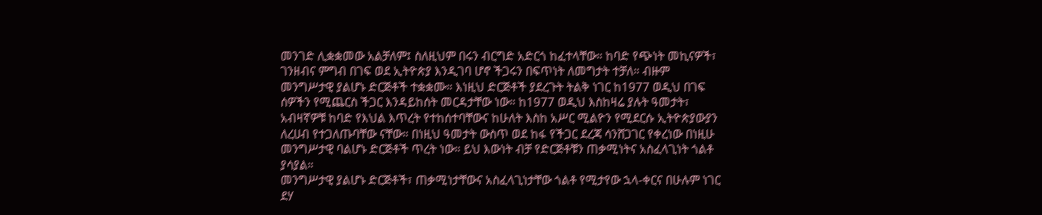መንገድ ሊቋቋመው አልቻለም፤ ስለዚህም በሩን ብርግድ አድርጎ ከፈተላቸው። ከባድ የጭነት መኪናዎች፣ ገንዘብና ምግብ በገፍ ወደ ኢትዮጵያ እንዲገባ ሆኖ ችጋሩን በፍጥነት ለመግታት ተቻለ። ብዙም መንግሥታዊ ያልሆኑ ድርጅቶች ተቋቋሙ። እነዚህ ድርጅቶች ያደረጉት ትልቅ ነገር ከ1977 ወዲህ በገፍ ሰዎችን የሚጨርስ ችጋር እንዳይከሰት መርዳታቸው ነው። ከ1977 ወዲህ እስከዛሬ ያሉት ዓመታት፣ አብዛኛዎቹ ከባድ የእህል እጥረት የተከሰተባቸውና ከሁለት እስከ አሥር ሚልዮን የሚደርሱ ኢትዮጵያውያን ለረሀብ የተጋለጡባቸው ናቸው። በነዚህ ዓመታት ውስጥ ወደ ከፋ የችጋር ደረጃ ሳንሸጋገር የቀረነው በነዚሁ መንግሥታዊ ባልሆኑ ድርጅቶች ጥረት ነው። ይህ እውነት ብቻ የድርጅቶቹን ጠቃሚነትና አስፈላጊነት ጎልቶ ያሳያል።
መንግሥታዊ ያልሆኑ ድርጅቶች፣ ጠቃሚነታቸውና አስፈላጊነታቸው ጎልቶ የሚታየው ኋላ-ቀርና በሁሉም ነገር ደሃ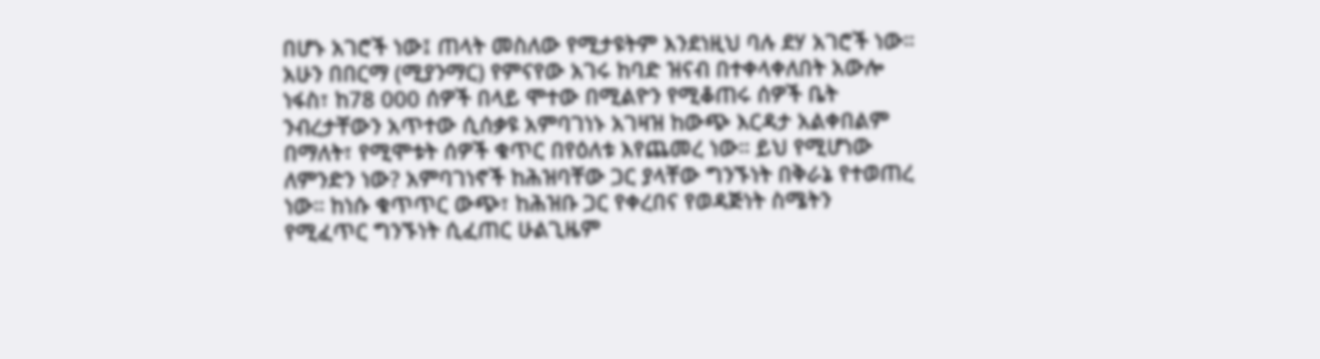በሆኑ አገሮች ነው፤ ጠላት መስለው የሚታዩትም እንደነዚህ ባሉ ደሃ አገሮች ነው። አሁን በበርማ (ሚያንማር) የምናየው አገሩ ከባድ ዝናብ በተቀላቀለበት አውሎ ነፋስ፣ ከ78 000 ሰዎች በላይ ሞተው በሚልዮን የሚቆጠሩ ሰዎች ቤት ንብረታቸውን አጥተው ሲሰቃዩ አምባገነኑ አገዛዝ ከውጭ እርዳታ አልቀበልም በማለት፣ የሚሞቱት ሰዎች ቁጥር በየዕለቱ እየጨመረ ነው። ይህ የሚሆነው ለምንድን ነው? አምባገነኖች ከሕዝባቸው ጋር ያላቸው ግንኙነት በቅራኔ የተወጠረ ነው። ከነሱ ቁጥጥር ውጭ፣ ከሕዝቡ ጋር የቀረበና የወዳጅነት ስሜትን የሚፈጥር ግንኙነት ሲፈጠር ሁልጊዜም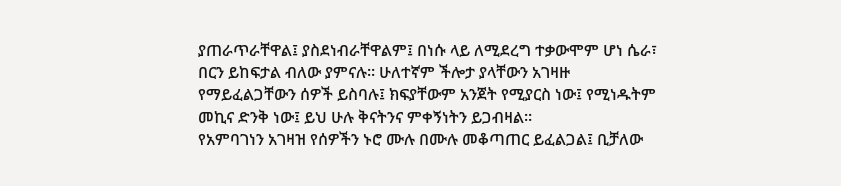ያጠራጥራቸዋል፤ ያስደነብራቸዋልም፤ በነሱ ላይ ለሚደረግ ተቃውሞም ሆነ ሴራ፣ በርን ይከፍታል ብለው ያምናሉ። ሁለተኛም ችሎታ ያላቸውን አገዛዙ የማይፈልጋቸውን ሰዎች ይስባሉ፤ ክፍያቸውም አንጀት የሚያርስ ነው፤ የሚነዱትም መኪና ድንቅ ነው፤ ይህ ሁሉ ቅናትንና ምቀኝነትን ይጋብዛል።
የአምባገነን አገዛዝ የሰዎችን ኑሮ ሙሉ በሙሉ መቆጣጠር ይፈልጋል፤ ቢቻለው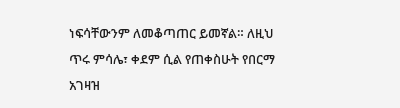ነፍሳቸውንም ለመቆጣጠር ይመኛል። ለዚህ ጥሩ ምሳሌ፣ ቀደም ሲል የጠቀስሁት የበርማ አገዛዝ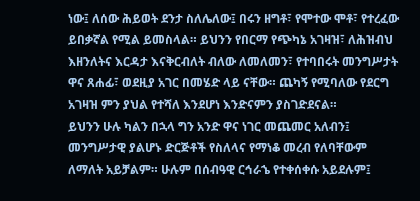ነው፤ ለሰው ሕይወት ደንታ ስለሌለው፤ በሩን ዘግቶ፣ የሞተው ሞቶ፣ የተረፈው ይበቃኛል የሚል ይመስላል። ይህንን የበርማ የጭካኔ አገዛዝ፣ ለሕዝብህ እዘንለትና እርዳታ እናቅርብለት ብለው ለመለመን፣ የተባበሩት መንግሥታት ዋና ጸሐፊ፣ ወደዚያ አገር በመሄድ ላይ ናቸው። ጨካኝ የሚባለው የደርግ አገዛዝ ምን ያህል የተሻለ እንደሆነ እንድናምን ያስገድደናል።
ይህንን ሁሉ ካልን በኋላ ግን አንድ ዋና ነገር መጨመር አለብን፤ መንግሥታዊ ያልሆኑ ድርጅቶች የስለላና የማነቆ መረብ የለባቸውም ለማለት አይቻልም። ሁሉም በሰብዓዊ ርኅራኄ የተቀሰቀሱ አይደሉም፤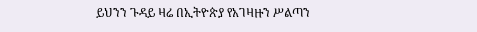ይህንን ጉዳይ ዛሬ በኢትዮጵያ የአገዛዙን ሥልጣን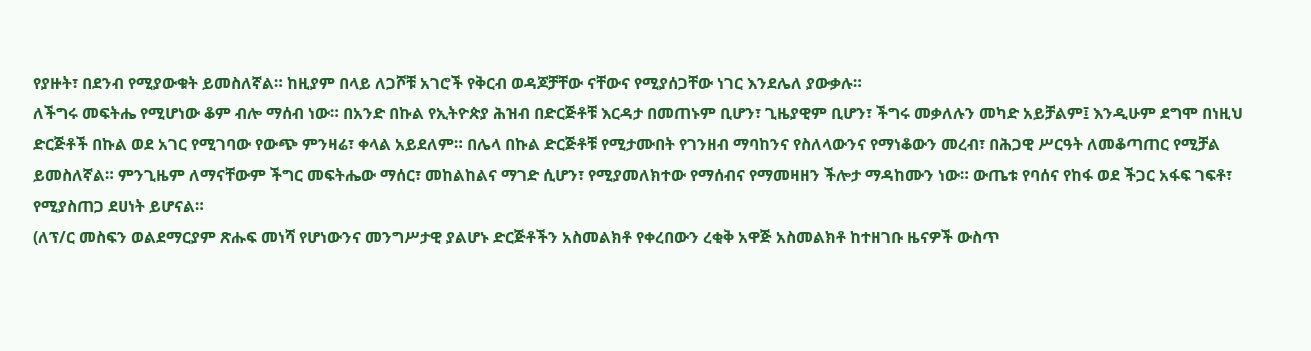የያዙት፣ በደንብ የሚያውቁት ይመስለኛል። ከዚያም በላይ ለጋሾቹ አገሮች የቅርብ ወዳጆቻቸው ናቸውና የሚያሰጋቸው ነገር እንደሌለ ያውቃሉ።
ለችግሩ መፍትሔ የሚሆነው ቆም ብሎ ማሰብ ነው። በአንድ በኩል የኢትዮጵያ ሕዝብ በድርጅቶቹ እርዳታ በመጠኑም ቢሆን፣ ጊዜያዊም ቢሆን፣ ችግሩ መቃለሉን መካድ አይቻልም፤ እንዲሁም ደግሞ በነዚህ ድርጅቶች በኩል ወደ አገር የሚገባው የውጭ ምንዛሬ፣ ቀላል አይደለም። በሌላ በኩል ድርጅቶቹ የሚታሙበት የገንዘብ ማባከንና የስለላውንና የማነቆውን መረብ፣ በሕጋዊ ሥርዓት ለመቆጣጠር የሚቻል ይመስለኛል። ምንጊዜም ለማናቸውም ችግር መፍትሔው ማሰር፣ መከልከልና ማገድ ሲሆን፣ የሚያመለክተው የማሰብና የማመዛዘን ችሎታ ማዳከሙን ነው። ውጤቱ የባሰና የከፋ ወደ ችጋር አፋፍ ገፍቶ፣ የሚያስጠጋ ደሀነት ይሆናል።
(ለፕ/ር መስፍን ወልደማርያም ጽሑፍ መነሻ የሆነውንና መንግሥታዊ ያልሆኑ ድርጅቶችን አስመልክቶ የቀረበውን ረቂቅ አዋጅ አስመልክቶ ከተዘገቡ ዜናዎች ውስጥ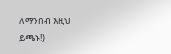ለማንበብ እዚህ ይጫኑ!)